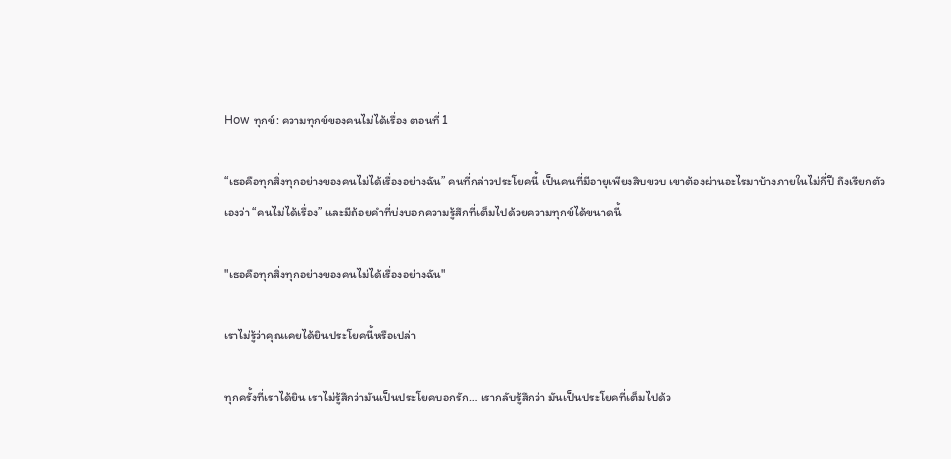How ทุกข์: ความทุกข์ของคนไม่ได้เรื่อง ตอนที่ 1

“เธอคือทุกสิ่งทุกอย่างของคนไม่ได้เรื่องอย่างฉัน” คนที่กล่าวประโยคนี้ เป็นคนที่มีอายุเพียงสิบขวบ เขาต้องผ่านอะไรมาบ้างภายในไม่กี่ปี ถึงเรียกตัวเองว่า “คนไม่ได้เรื่อง” และมีถ้อยคำที่บ่งบอกความรู้สึกที่เต็มไปด้วยความทุกข์ได้ขนาดนี้

"เธอคือทุกสิ่งทุกอย่างของคนไม่ได้เรื่องอย่างฉัน"

เราไม่รู้ว่าคุณเคยได้ยินประโยคนี้หรือเปล่า

ทุกครั้งที่เราได้ยิน เราไม่รู้สึกว่ามันเป็นประโยคบอกรัก… เรากลับรู้สึกว่า มันเป็นประโยคที่เต็มไปด้ว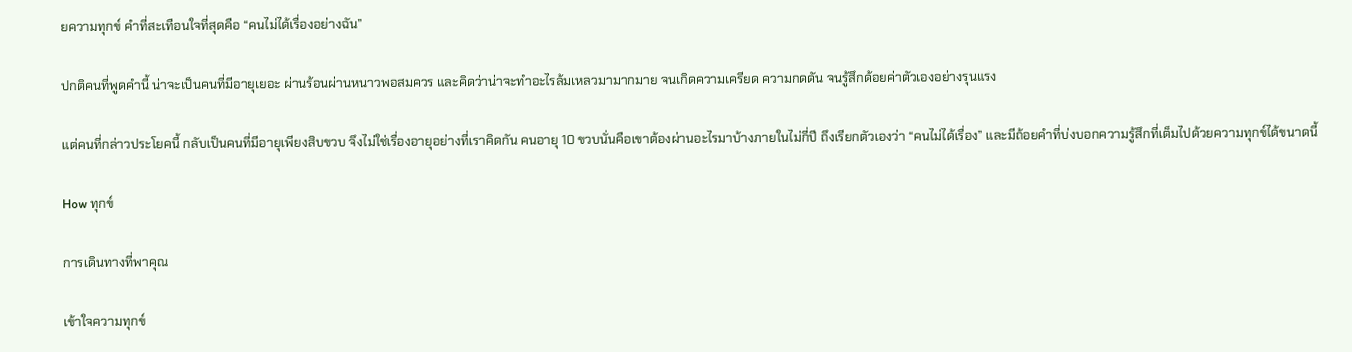ยความทุกข์ คำที่สะเทือนใจที่สุดคือ “คนไม่ได้เรื่องอย่างฉัน”

ปกติคนที่พูดคำนี้ น่าจะเป็นคนที่มีอายุเยอะ ผ่านร้อนผ่านหนาวพอสมควร และคิดว่าน่าจะทำอะไรล้มเหลวมามากมาย จนเกิดความเครียด ความกดดัน จนรู้สึกด้อยค่าตัวเองอย่างรุนแรง

แต่คนที่กล่าวประโยคนี้ กลับเป็นคนที่มีอายุเพียงสิบขวบ จึงไม่ใช่เรื่องอายุอย่างที่เราคิดกัน คนอายุ 10 ขวบนั่นคือเขาต้องผ่านอะไรมาบ้างภายในไม่กี่ปี ถึงเรียกตัวเองว่า “คนไม่ได้เรื่อง” และมีถ้อยคำที่บ่งบอกความรู้สึกที่เต็มไปด้วยความทุกข์ได้ขนาดนี้

How ทุกข์

การเดินทางที่พาคุณ

เข้าใจความทุกข์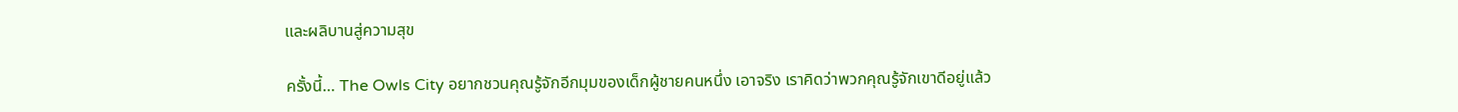และผลิบานสู่ความสุข

ครั้งนี้… The Owls City อยากชวนคุณรู้จักอีกมุมของเด็กผู้ชายคนหนึ่ง เอาจริง เราคิดว่าพวกคุณรู้จักเขาดีอยู่แล้ว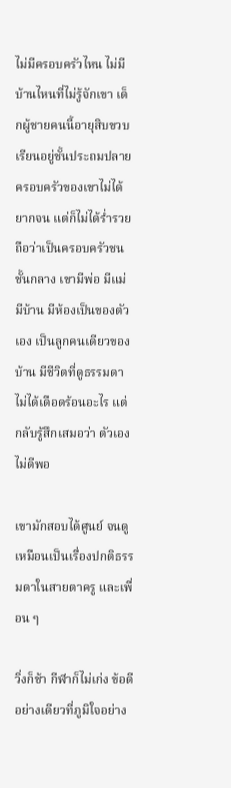ไม่มีครอบครัวไหน ไม่มีบ้านไหนที่ไม่รู้จักเขา เด็กผู้ชายคนนี้อายุสิบขวบ เรียนอยู่ชั้นประถมปลาย ครอบครัวของเขาไม่ได้ยากจน แต่ก็ไม่ได้ร่ำรวย ถือว่าเป็นครอบครัวชนชั้นกลาง เขามีพ่อ มีแม่ มีบ้าน มีห้องเป็นของตัวเอง เป็นลูกคนเดียวของบ้าน มีชีวิตที่ดูธรรมดา ไม่ได้เดือดร้อนอะไร แต่กลับรู้สึกเสมอว่า ตัวเองไม่ดีพอ

เขามักสอบได้ศูนย์ จนดูเหมือนเป็นเรื่องปกติธรรมดาในสายตาครู และเพื่อน ๆ

วิ่งก็ช้า กีฬาก็ไม่เก่ง ข้อดีอย่างเดียวที่ภูมิใจอย่าง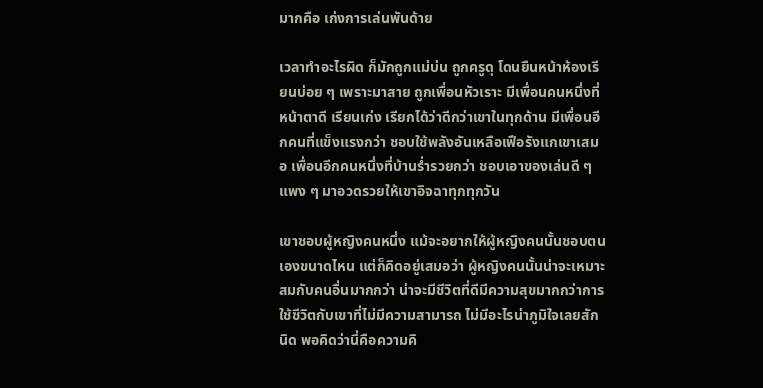มากคือ เก่งการเล่นพันด้าย

เวลาทำอะไรผิด ก็มักถูกแม่บ่น ถูกครูดุ โดนยืนหน้าห้องเรียนบ่อย ๆ เพราะมาสาย ถูกเพื่อนหัวเราะ มีเพื่อนคนหนึ่งที่หน้าตาดี เรียนเก่ง เรียกได้ว่าดีกว่าเขาในทุกด้าน มีเพื่อนอีกคนที่แข็งแรงกว่า ชอบใช้พลังอันเหลือเฟือรังแกเขาเสมอ เพื่อนอีกคนหนึ่งที่บ้านร่ำรวยกว่า ชอบเอาของเล่นดี ๆ แพง ๆ มาอวดรวยให้เขาอิจฉาทุกทุกวัน

เขาชอบผู้หญิงคนหนึ่ง แม้จะอยากให้ผู้หญิงคนนั้นชอบตนเองขนาดไหน แต่ก็คิดอยู่เสมอว่า ผู้หญิงคนนั้นน่าจะเหมาะสมกับคนอื่นมากกว่า น่าจะมีชีวิตที่ดีมีความสุขมากกว่าการใช้ชีวิตกับเขาที่ไม่มีความสามารถ ไม่มีอะไรน่าภูมิใจเลยสักนิด พอคิดว่านี่คือความคิ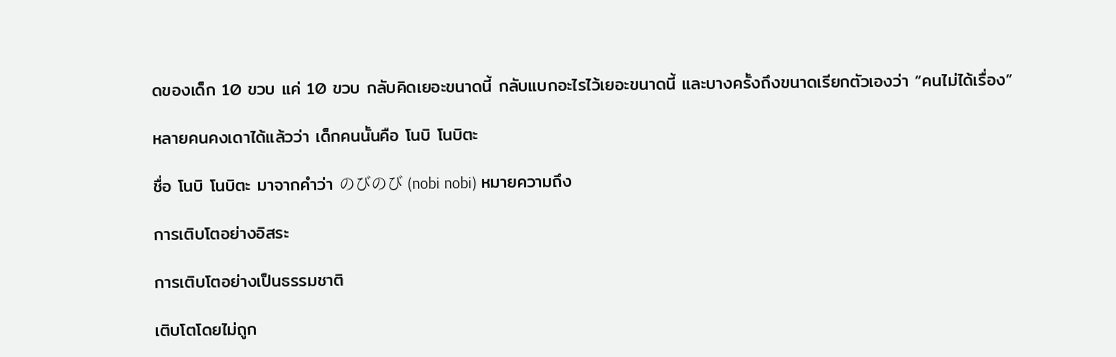ดของเด็ก 10 ขวบ แค่ 10 ขวบ กลับคิดเยอะขนาดนี้ กลับแบกอะไรไว้เยอะขนาดนี้ และบางครั้งถึงขนาดเรียกตัวเองว่า “คนไม่ได้เรื่อง”

หลายคนคงเดาได้แล้วว่า เด็กคนนั้นคือ โนบิ โนบิตะ

ชื่อ โนบิ โนบิตะ มาจากคำว่า のびのび (nobi nobi) หมายความถึง

การเติบโตอย่างอิสระ

การเติบโตอย่างเป็นธรรมชาติ

เติบโตโดยไม่ถูก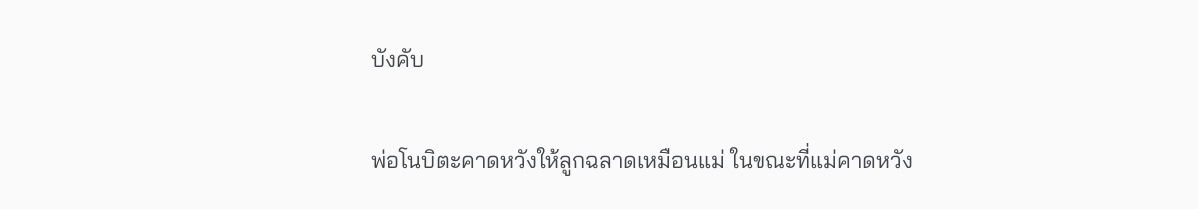บังคับ

พ่อโนบิตะคาดหวังให้ลูกฉลาดเหมือนแม่ ในขณะที่แม่คาดหวัง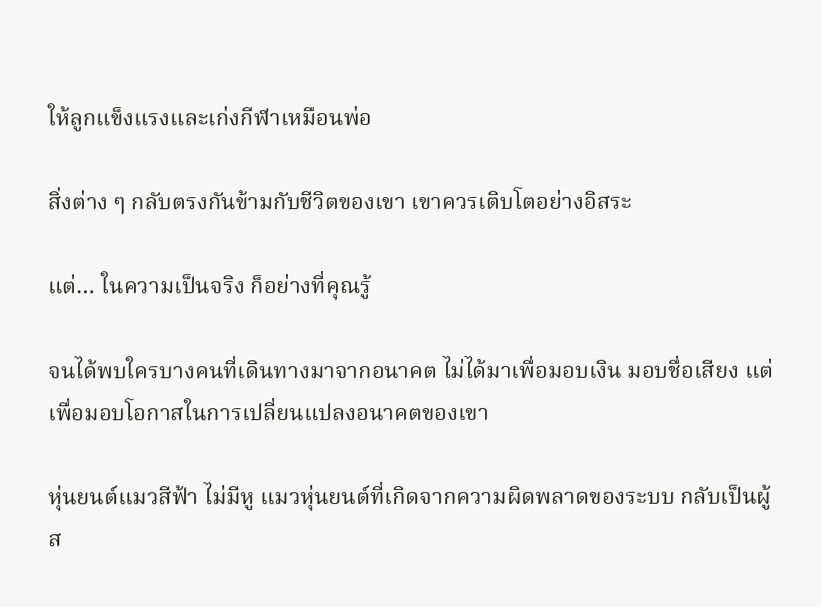ให้ลูกแข็งแรงและเก่งกีฬาเหมือนพ่อ

สิ่งต่าง ๆ กลับตรงกันข้ามกับชีวิตของเขา เขาควรเติบโตอย่างอิสระ

แต่… ในความเป็นจริง ก็อย่างที่คุณรู้

จนได้พบใครบางคนที่เดินทางมาจากอนาคต ไม่ได้มาเพื่อมอบเงิน มอบชื่อเสียง แต่เพื่อมอบโอกาสในการเปลี่ยนแปลงอนาคตของเขา

หุ่นยนต์แมวสีฟ้า ไม่มีหู แมวหุ่นยนต์ที่เกิดจากความผิดพลาดของระบบ กลับเป็นผู้ส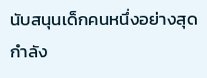นับสนุนเด็กคนหนึ่งอย่างสุดกำลัง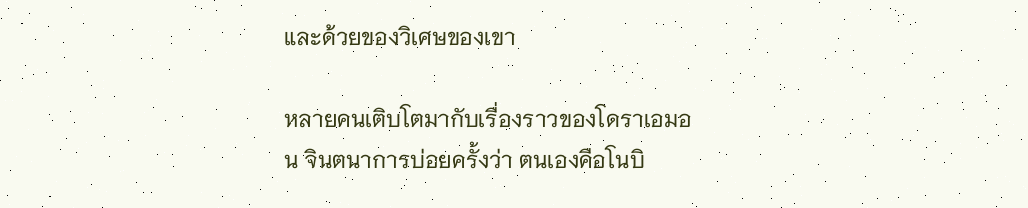และด้วยของวิเศษของเขา

หลายคนเติบโตมากับเรื่องราวของโดราเอมอน จินตนาการบ่อยครั้งว่า ตนเองคือโนบิ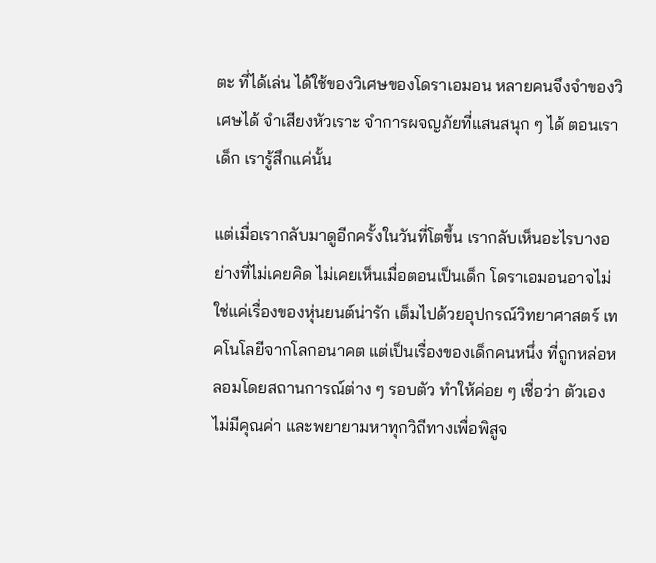ตะ ที่ได้เล่น ได้ใช้ของวิเศษของโดราเอมอน หลายคนจึงจำของวิเศษได้ จำเสียงหัวเราะ จำการผจญภัยที่แสนสนุก ๆ ได้ ตอนเราเด็ก เรารู้สึกแค่นั้น

แต่เมื่อเรากลับมาดูอีกครั้งในวันที่โตขึ้น เรากลับเห็นอะไรบางอย่างที่ไม่เคยคิด ไม่เคยเห็นเมื่อตอนเป็นเด็ก โดราเอมอนอาจไม่ใช่แค่เรื่องของหุ่นยนต์น่ารัก เต็มไปด้วยอุปกรณ์วิทยาศาสตร์ เทคโนโลยีจากโลกอนาคต แต่เป็นเรื่องของเด็กคนหนึ่ง ที่ถูกหล่อหลอมโดยสถานการณ์ต่าง ๆ รอบตัว ทำให้ค่อย ๆ เชื่อว่า ตัวเองไม่มีคุณค่า และพยายามหาทุกวิถีทางเพื่อพิสูจ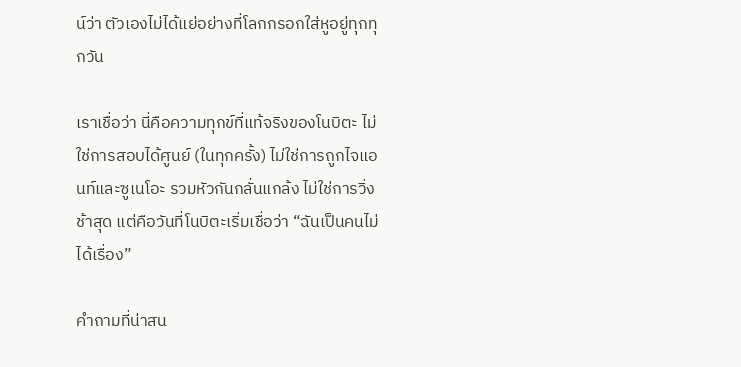น์ว่า ตัวเองไม่ได้แย่อย่างที่โลกกรอกใส่หูอยู่ทุกทุกวัน

เราเชื่อว่า นี่คือความทุกข์ที่แท้จริงของโนบิตะ ไม่ใช่การสอบได้ศูนย์ (ในทุกครั้ง) ไม่ใช่การถูกไจแอนท์และซูเนโอะ รวมหัวกันกลั่นแกล้ง ไม่ใช่การวิ่งช้าสุด แต่คือวันที่โนบิตะเริ่มเชื่อว่า “ฉันเป็นคนไม่ได้เรื่อง”

คำถามที่น่าสน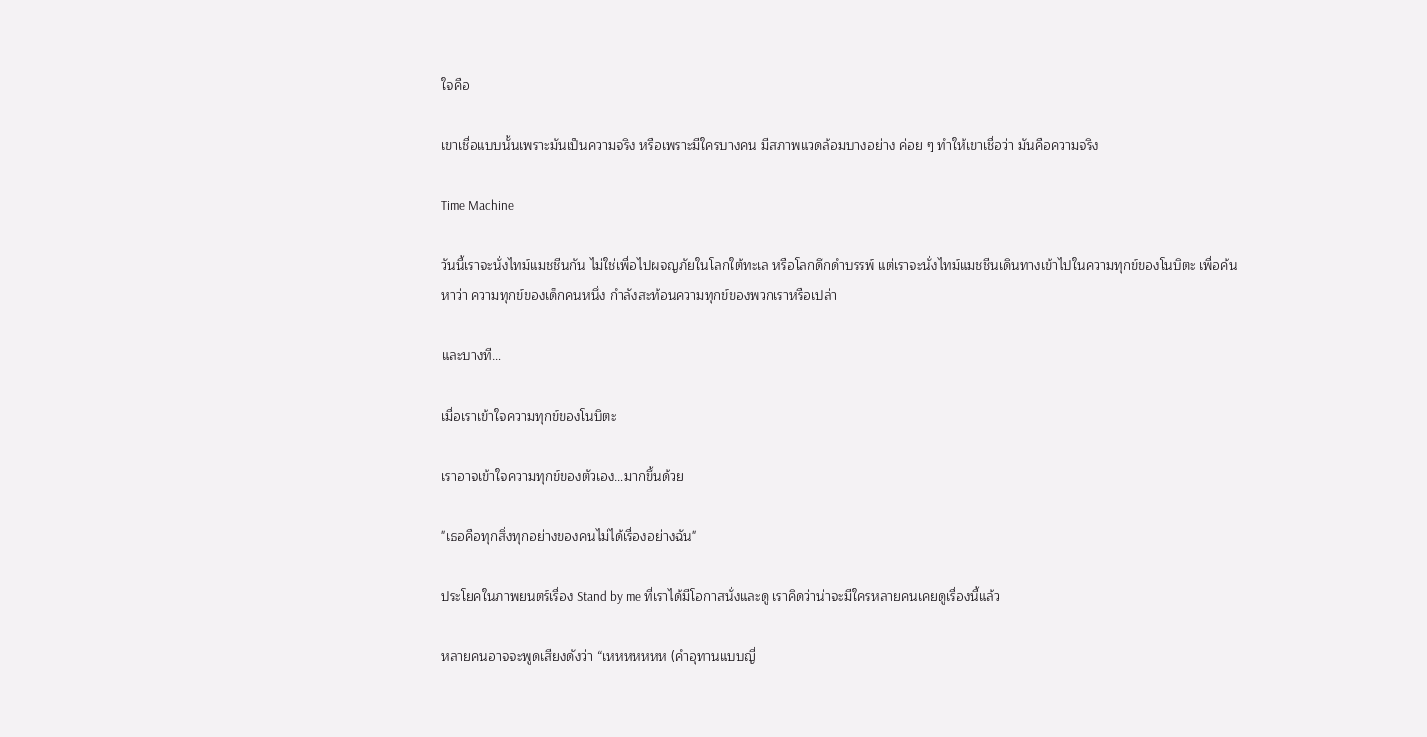ใจคือ

เขาเชื่อแบบนั้นเพราะมันเป็นความจริง หรือเพราะมีใครบางคน มีสภาพแวดล้อมบางอย่าง ค่อย ๆ ทำให้เขาเชื่อว่า มันคือความจริง

Time Machine

วันนี้เราจะนั่งไทม์แมชชีนกัน ไม่ใช่เพื่อไปผจญภัยในโลกใต้ทะเล หรือโลกดึกดำบรรพ์ แต่เราจะนั่งไทม์แมชชีนเดินทางเข้าไปในความทุกข์ของโนบิตะ เพื่อค้นหาว่า ความทุกข์ของเด็กคนหนึ่ง กำลังสะท้อนความทุกข์ของพวกเราหรือเปล่า

และบางที…

เมื่อเราเข้าใจความทุกข์ของโนบิตะ

เราอาจเข้าใจความทุกข์ของตัวเอง…มากขึ้นด้วย

"เธอคือทุกสิ่งทุกอย่างของคนไม่ได้เรื่องอย่างฉัน"

ประโยคในภาพยนตร์เรื่อง Stand by me ที่เราได้มีโอกาสนั่งและดู เราคิดว่าน่าจะมีใครหลายคนเคยดูเรื่องนี้แล้ว

หลายคนอาจจะพูดเสียงดังว่า “เหหหหหหห (คำอุทานแบบญี่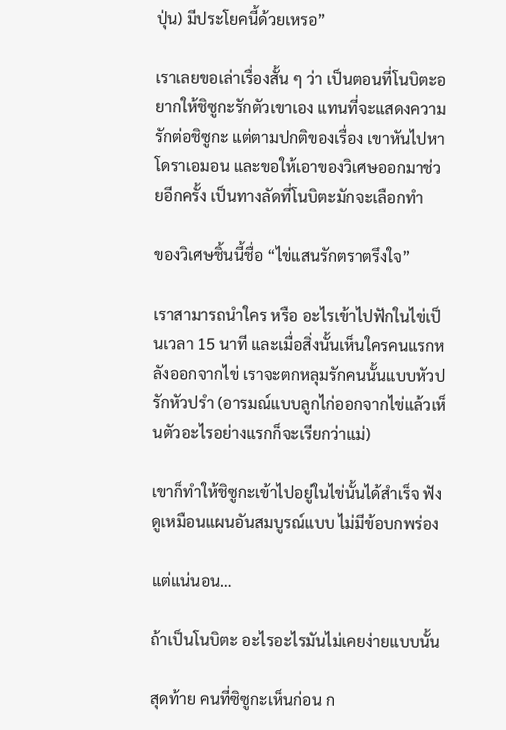ปุ่น) มีประโยคนี้ด้วยเหรอ”

เราเลยขอเล่าเรื่องสั้น ๆ ว่า เป็นตอนที่โนบิตะอยากให้ชิซูกะรักตัวเขาเอง แทนที่จะแสดงความรักต่อชิซูกะ แต่ตามปกติของเรื่อง เขาหันไปหาโดราเอมอน และขอให้เอาของวิเศษออกมาช่วยอีกครั้ง เป็นทางลัดที่โนบิตะมักจะเลือกทำ

ของวิเศษชิ้นนี้ชื่อ “ไข่แสนรักตราตรึงใจ”

เราสามารถนำใคร หรือ อะไรเข้าไปฟักในไข่เป็นเวลา 15 นาที และเมื่อสิ่งนั้นเห็นใครคนแรกหลังออกจากไข่ เราจะตกหลุมรักคนนั้นแบบหัวปรักหัวปรำ (อารมณ์แบบลูกไก่ออกจากไข่แล้วเห็นตัวอะไรอย่างแรกก็จะเรียกว่าแม่)

เขาก็ทำให้ชิซูกะเข้าไปอยู่ในไข่นั้นได้สำเร็จ ฟังดูเหมือนแผนอันสมบูรณ์แบบ ไม่มีข้อบกพร่อง

แต่แน่นอน…

ถ้าเป็นโนบิตะ อะไรอะไรมันไม่เคยง่ายแบบนั้น

สุดท้าย คนที่ซิซูกะเห็นก่อน ก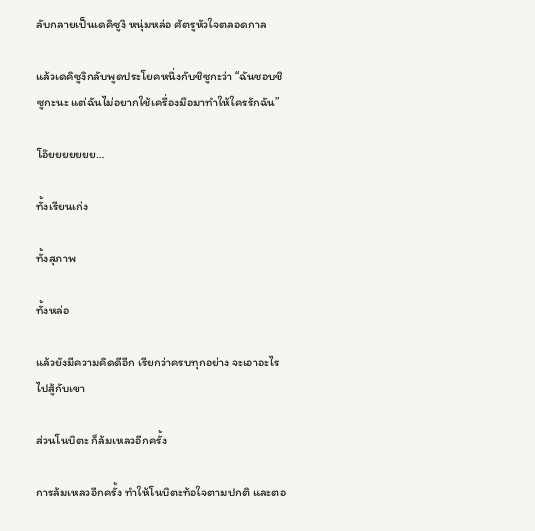ลับกลายเป็นเดคิซูงิ หนุ่มหล่อ ศัตรูหัวใจตลอดกาล

แล้วเดคิซูงิกลับพูดประโยคหนึ่งกับชิซูกะว่า “ฉันชอบชิซูกะนะ แต่ฉันไม่อยากใช้เครื่องมือมาทำให้ใครรักฉัน”

โอ๊ยยยยยยย…

ทั้งเรียนเก่ง

ทั้งสุภาพ

ทั้งหล่อ

แล้วยังมีความคิดดีอีก เรียกว่าครบทุกอย่าง จะเอาอะไรไปสู้กับเขา

ส่วนโนบิตะ ก็ล้มเหลวอีกครั้ง

การล้มเหลวอีกครั้ง ทำให้โนบิตะท้อใจตามปกติ และตอ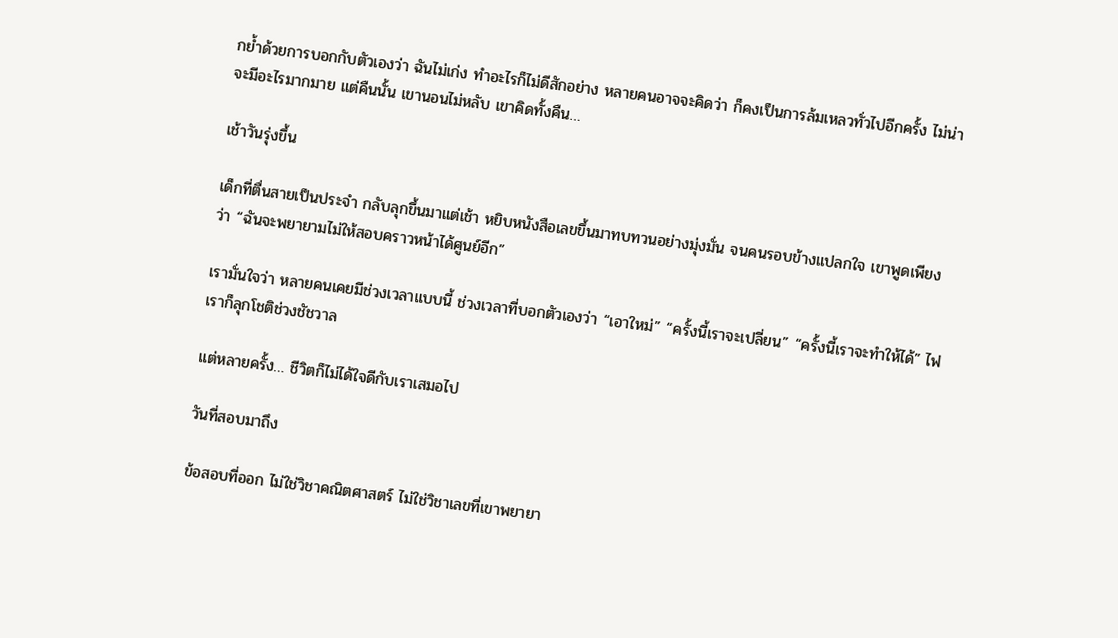กย้ำด้วยการบอกกับตัวเองว่า ฉันไม่เก่ง ทำอะไรก็ไม่ดีสักอย่าง หลายคนอาจจะคิดว่า ก็คงเป็นการล้มเหลวทั่วไปอีกครั้ง ไม่น่าจะมีอะไรมากมาย แต่คืนนั้น เขานอนไม่หลับ เขาคิดทั้งคืน…

เช้าวันรุ่งขึ้น

เด็กที่ตื่นสายเป็นประจำ กลับลุกขึ้นมาแต่เช้า หยิบหนังสือเลขขึ้นมาทบทวนอย่างมุ่งมั่น จนคนรอบข้างแปลกใจ เขาพูดเพียงว่า “ฉันจะพยายามไม่ให้สอบคราวหน้าได้ศูนย์อีก”

เรามั่นใจว่า หลายคนเคยมีช่วงเวลาแบบนี้ ช่วงเวลาที่บอกตัวเองว่า “เอาใหม่” “ครั้งนี้เราจะเปลี่ยน” “ครั้งนี้เราจะทำให้ได้” ไฟเราก็ลุกโชติช่วงชัชวาล

แต่หลายครั้ง… ชีวิตก็ไม่ได้ใจดีกับเราเสมอไป

วันที่สอบมาถึง

ข้อสอบที่ออก ไม่ใช่วิชาคณิตศาสตร์ ไม่ใช่วิชาเลขที่เขาพยายา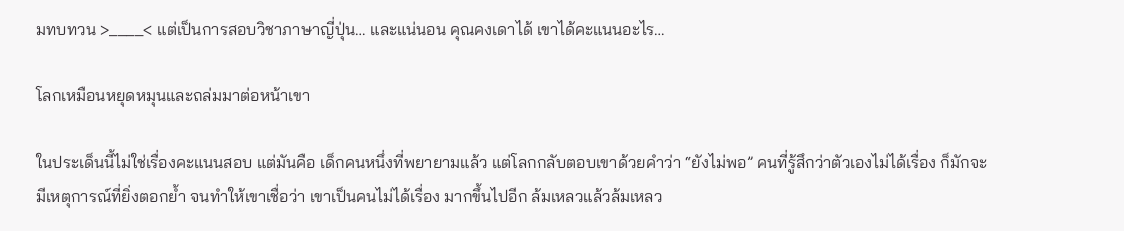มทบทวน >____< แต่เป็นการสอบวิชาภาษาญี่ปุ่น… และแน่นอน คุณคงเดาได้ เขาได้คะแนนอะไร…

โลกเหมือนหยุดหมุนและถล่มมาต่อหน้าเขา

ในประเด็นนี้ไม่ใช่เรื่องคะแนนสอบ แต่มันคือ เด็กคนหนึ่งที่พยายามแล้ว แต่โลกกลับตอบเขาด้วยคำว่า “ยังไม่พอ” คนที่รู้สึกว่าตัวเองไม่ได้เรื่อง ก็มักจะมีเหตุการณ์ที่ยิ่งตอกย้ำ จนทำให้เขาเชื่อว่า เขาเป็นคนไม่ได้เรื่อง มากขึ้นไปอีก ล้มเหลวแล้วล้มเหลว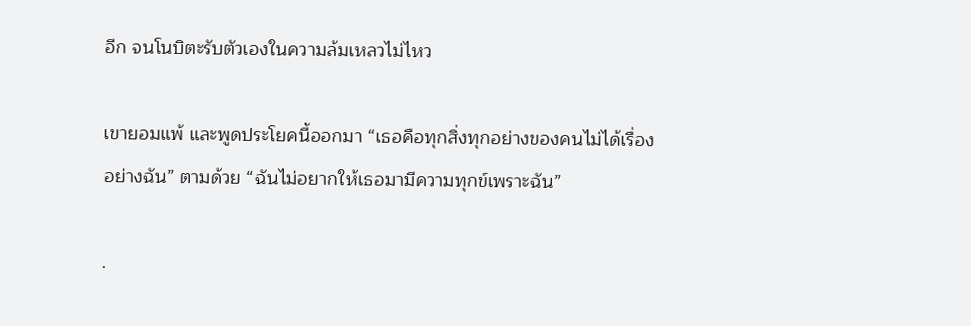อีก จนโนบิตะรับตัวเองในความล้มเหลวไม่ไหว

เขายอมแพ้ และพูดประโยคนี้ออกมา “เธอคือทุกสิ่งทุกอย่างของคนไม่ได้เรื่องอย่างฉัน” ตามด้วย “ฉันไม่อยากให้เธอมามีความทุกข์เพราะฉัน”

.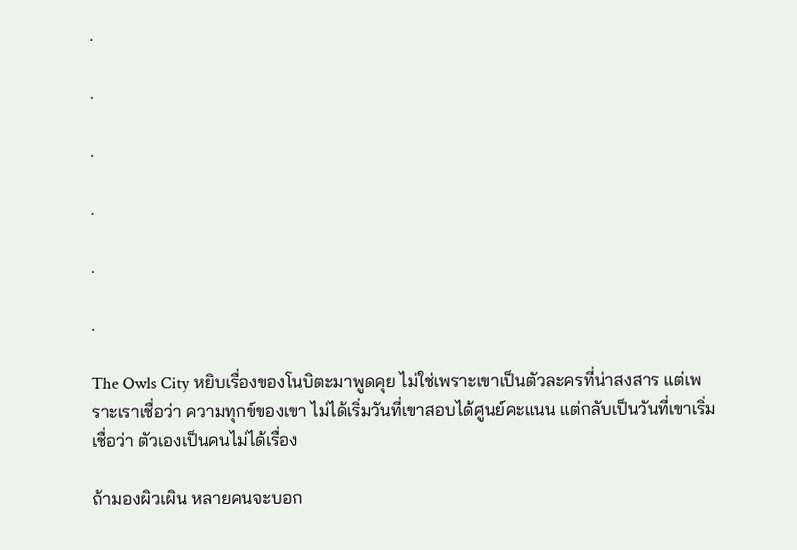.

.

.

.

.

.

The Owls City หยิบเรื่องของโนบิตะมาพูดคุย ไม่ใช่เพราะเขาเป็นตัวละครที่น่าสงสาร แต่เพราะเราเชื่อว่า ความทุกข์ของเขา ไม่ได้เริ่มวันที่เขาสอบได้ศูนย์คะแนน แต่กลับเป็นวันที่เขาเริ่มเชื่อว่า ตัวเองเป็นคนไม่ได้เรื่อง

ถ้ามองผิวเผิน หลายคนจะบอก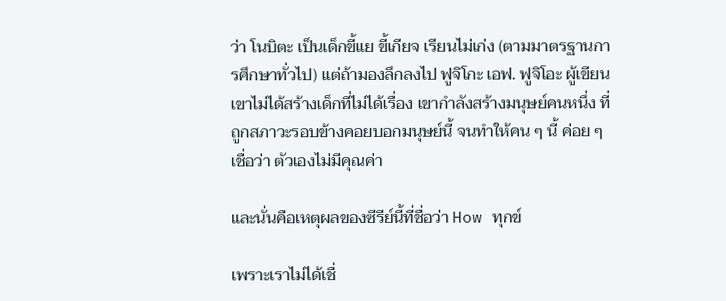ว่า โนบิตะ เป็นเด็กขี้แย ขี้เกียจ เรียนไม่เก่ง (ตามมาตรฐานการศึกษาทั่วไป) แต่ถ้ามองลึกลงไป ฟูจิโกะ เอฟ. ฟูจิโอะ ผู้เขียน เขาไม่ได้สร้างเด็กที่ไม่ได้เรื่อง เขากำลังสร้างมนุษย์คนหนึ่ง ที่ถูกสภาวะรอบข้างคอยบอกมนุษย์นี้ จนทำให้คน ๆ นี้ ค่อย ๆ เชื่อว่า ตัวเองไม่มีคุณค่า

และนั่นคือเหตุผลของซีรีย์นี้ที่ชื่อว่า How ทุกข์

เพราะเราไม่ได้เชื่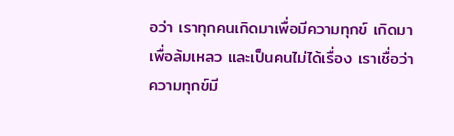อว่า เราทุกคนเกิดมาเพื่อมีความทุกข์ เกิดมาเพื่อล้มเหลว และเป็นคนไม่ได้เรื่อง เราเชื่อว่า ความทุกข์มี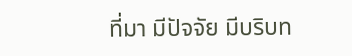ที่มา มีปัจจัย มีบริบท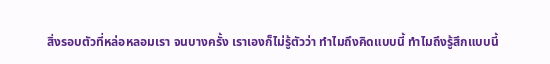สิ่งรอบตัวที่หล่อหลอมเรา จนบางครั้ง เราเองก็ไม่รู้ตัวว่า ทำไมถึงคิดแบบนี้ ทำไมถึงรู้สึกแบบนี้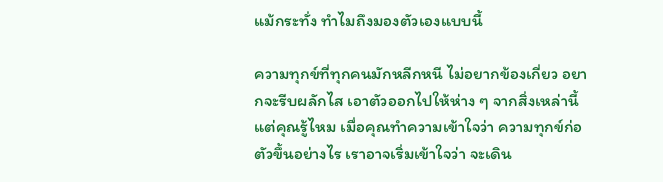แม้กระทั่ง ทำไมถึงมองตัวเองแบบนี้

ความทุกข์ที่ทุกคนมักหลีกหนี ไม่อยากข้องเกี่ยว อยากจะรีบผลักไส เอาตัวออกไปให้ห่าง ๆ จากสิ่งเหล่านี้ แต่คุณรู้ไหม เมื่อคุณทำความเข้าใจว่า ความทุกข์ก่อตัวขึ้นอย่างไร เราอาจเริ่มเข้าใจว่า จะเดิน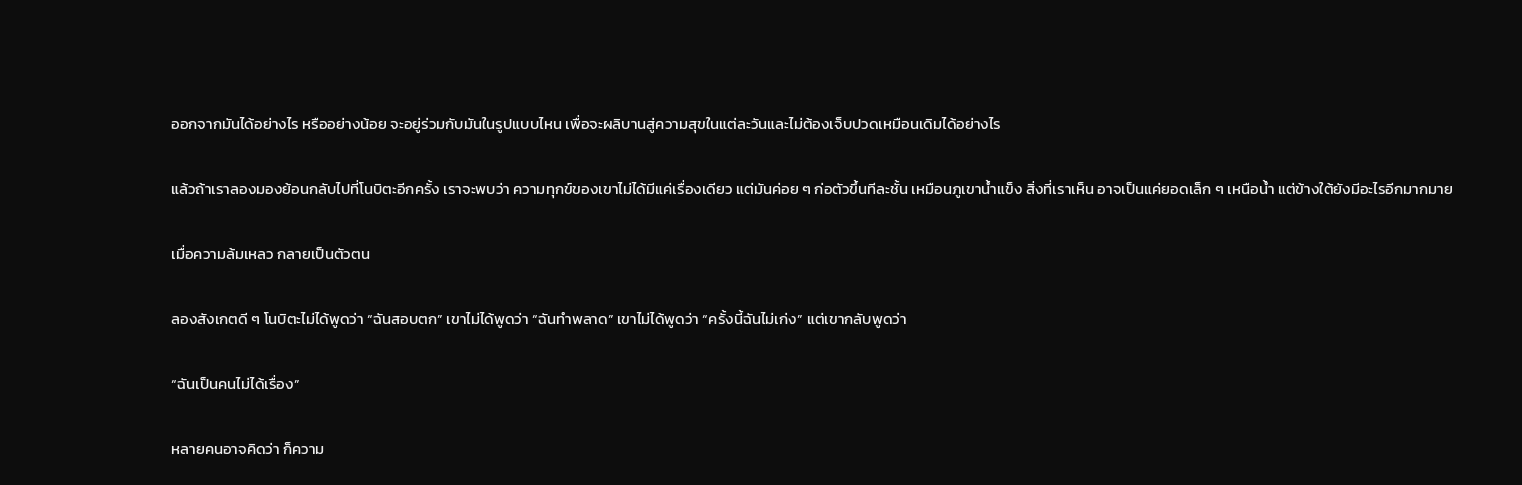ออกจากมันได้อย่างไร หรืออย่างน้อย จะอยู่ร่วมกับมันในรูปแบบไหน เพื่อจะผลิบานสู่ความสุขในแต่ละวันและไม่ต้องเจ็บปวดเหมือนเดิมได้อย่างไร

แล้วถ้าเราลองมองย้อนกลับไปที่โนบิตะอีกครั้ง เราจะพบว่า ความทุกข์ของเขาไม่ได้มีแค่เรื่องเดียว แต่มันค่อย ๆ ก่อตัวขึ้นทีละชั้น เหมือนภูเขาน้ำแข็ง สิ่งที่เราเห็น อาจเป็นแค่ยอดเล็ก ๆ เหนือน้ำ แต่ข้างใต้ยังมีอะไรอีกมากมาย

เมื่อความล้มเหลว กลายเป็นตัวตน

ลองสังเกตดี ๆ โนบิตะไม่ได้พูดว่า “ฉันสอบตก” เขาไม่ได้พูดว่า “ฉันทำพลาด” เขาไม่ได้พูดว่า “ครั้งนี้ฉันไม่เก่ง” แต่เขากลับพูดว่า

“ฉันเป็นคนไม่ได้เรื่อง”

หลายคนอาจคิดว่า ก็ความ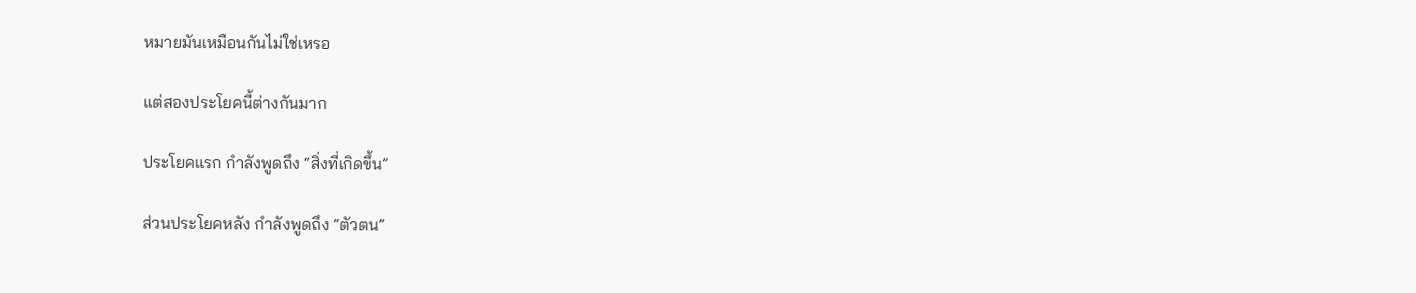หมายมันเหมือนกันไม่ใช่เหรอ

แต่สองประโยคนี้ต่างกันมาก

ประโยคแรก กำลังพูดถึง “สิ่งที่เกิดขึ้น”

ส่วนประโยคหลัง กำลังพูดถึง “ตัวตน”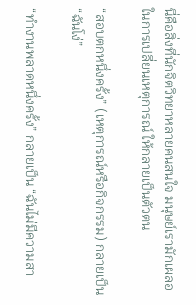นี่คือสิ่งที่นักจิตวิทยาหลายคนสนใจ มนุษย์เรามักเผลอในการเปลี่ยนเหตุการณ์ ให้กลายเป็นตัวตน

“สอบตกหนึ่งครั้ง” (เหตุการณ์หรือกิจกรรม) กลายเป็น “ฉันโง่”

“ทำงานพลาดหนึ่งครั้ง” กลายเป็น “ฉันไม่มีความสา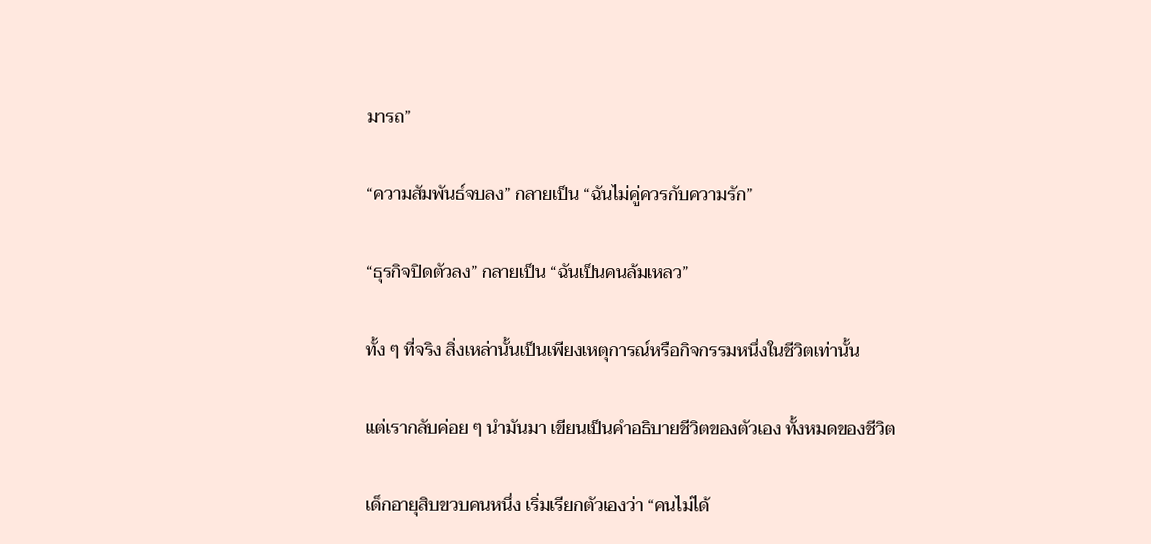มารถ”

“ความสัมพันธ์จบลง” กลายเป็น “ฉันไม่คู่ควรกับความรัก”

“ธุรกิจปิดตัวลง” กลายเป็น “ฉันเป็นคนล้มเหลว”

ทั้ง ๆ ที่จริง สิ่งเหล่านั้นเป็นเพียงเหตุการณ์หรือกิจกรรมหนึ่งในชีวิตเท่านั้น

แต่เรากลับค่อย ๆ นำมันมา เขียนเป็นคำอธิบายชีวิตของตัวเอง ทั้งหมดของชีวิต

เด็กอายุสิบขวบคนหนึ่ง เริ่มเรียกตัวเองว่า “คนไม่ได้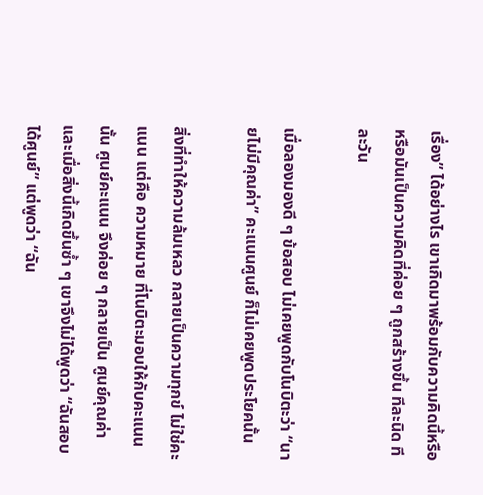เรื่อง” ได้อย่างไร เขาเกิดมาพร้อมกับความคิดนี้หรือ หรือมันเป็นความคิดที่ค่อย ๆ ถูกสร้างขึ้น ทีละนิด ทีละวัน

เมื่อลองมองดี ๆ ข้อสอบ ไม่เคยพูดกับโนบิตะว่า “นายไม่มีคุณค่า” คะแนนศูนย์ ก็ไม่เคยพูดประโยคนั้น

สิ่งที่ทำให้ความล้มเหลว กลายเป็นความทุกข์ ไม่ใช่คะแนน แต่คือ ความหมาย ที่โนบิตะมอบให้กับคะแนนนั้น ศูนย์คะแนน จึงค่อย ๆ กลายเป็น ศูนย์คุณค่า และเมื่อสิ่งนี้เกิดขึ้นซ้ำ ๆ เขาจึงไม่ได้พูดว่า “ฉันสอบได้ศูนย์” แต่พูดว่า “ฉัน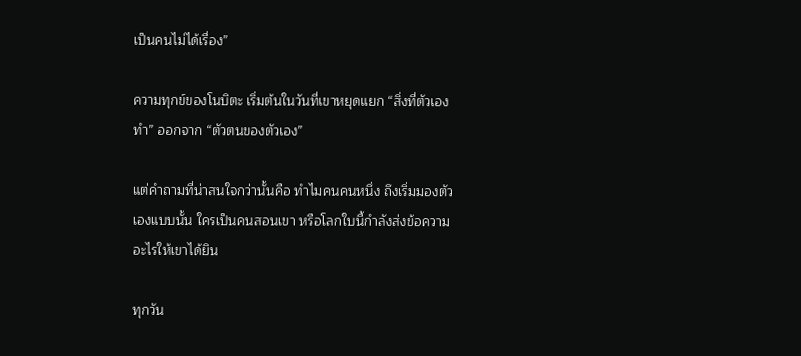เป็นคนไม่ได้เรื่อง”

ความทุกข์ของโนบิตะ เริ่มต้นในวันที่เขาหยุดแยก “สิ่งที่ตัวเองทำ” ออกจาก “ตัวตนของตัวเอง”

แต่คำถามที่น่าสนใจกว่านั้นคือ ทำไมคนคนหนึ่ง ถึงเริ่มมองตัวเองแบบนั้น ใครเป็นคนสอนเขา หรือโลกใบนี้กำลังส่งข้อความอะไรให้เขาได้ยิน

ทุกวัน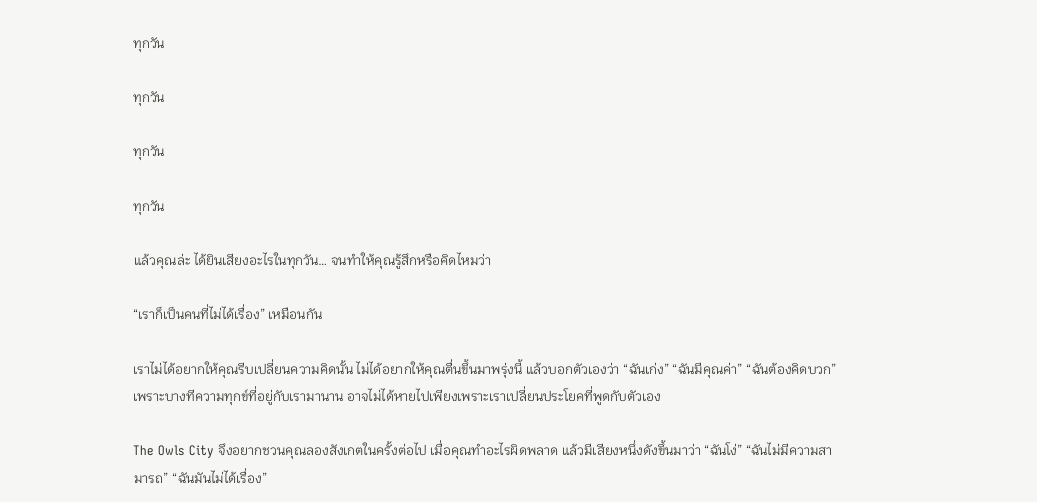ทุกวัน

ทุกวัน

ทุกวัน

ทุกวัน

แล้วคุณล่ะ ได้ยินเสียงอะไรในทุกวัน… จนทำให้คุณรู้สึกหรือคิดไหมว่า

“เราก็เป็นคนที่ไม่ได้เรื่อง” เหมือนกัน

เราไม่ได้อยากให้คุณรีบเปลี่ยนความคิดนั้น ไม่ได้อยากให้คุณตื่นขึ้นมาพรุ่งนี้ แล้วบอกตัวเองว่า “ฉันเก่ง” “ฉันมีคุณค่า” “ฉันต้องคิดบวก” เพราะบางทีความทุกข์ที่อยู่กับเรามานาน อาจไม่ได้หายไปเพียงเพราะเราเปลี่ยนประโยคที่พูดกับตัวเอง

The Owls City จึงอยากชวนคุณลองสังเกตในครั้งต่อไป เมื่อคุณทำอะไรผิดพลาด แล้วมีเสียงหนึ่งดังขึ้นมาว่า “ฉันโง่” “ฉันไม่มีความสามารถ” “ฉันมันไม่ได้เรื่อง”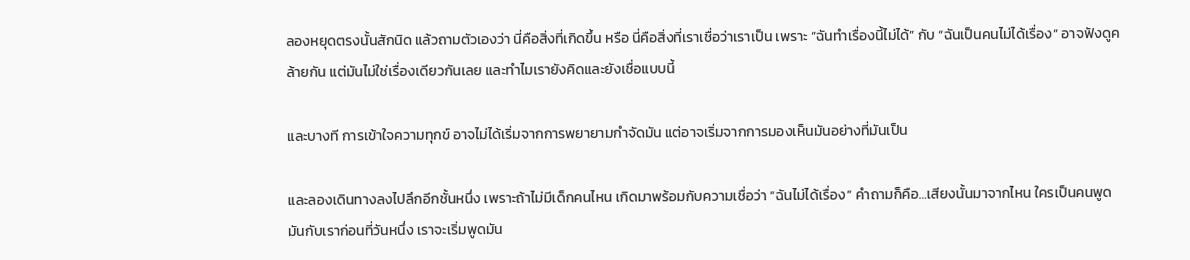ลองหยุดตรงนั้นสักนิด แล้วถามตัวเองว่า นี่คือสิ่งที่เกิดขึ้น หรือ นี่คือสิ่งที่เราเชื่อว่าเราเป็น เพราะ “ฉันทำเรื่องนี้ไม่ได้” กับ “ฉันเป็นคนไม่ได้เรื่อง” อาจฟังดูคล้ายกัน แต่มันไม่ใช่เรื่องเดียวกันเลย และทำไมเรายังคิดและยังเชื่อแบบนี้

และบางที การเข้าใจความทุกข์ อาจไม่ได้เริ่มจากการพยายามกำจัดมัน แต่อาจเริ่มจากการมองเห็นมันอย่างที่มันเป็น

และลองเดินทางลงไปลึกอีกชั้นหนึ่ง เพราะถ้าไม่มีเด็กคนไหน เกิดมาพร้อมกับความเชื่อว่า “ฉันไม่ได้เรื่อง” คำถามก็คือ…เสียงนั้นมาจากไหน ใครเป็นคนพูดมันกับเราก่อนที่วันหนึ่ง เราจะเริ่มพูดมัน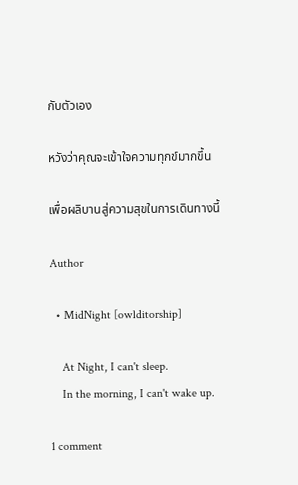กับตัวเอง

หวังว่าคุณจะเข้าใจความทุกข์มากขึ้น

เพื่อผลิบานสู่ความสุขในการเดินทางนี้

Author

  • MidNight [owlditorship]

    At Night, I can't sleep.
    In the morning, I can't wake up.

1 comment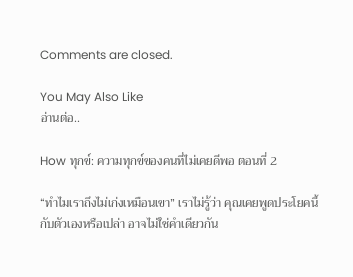Comments are closed.

You May Also Like
อ่านต่อ..

How ทุกข์: ความทุกข์ของคนที่ไม่เคยดีพอ ตอนที่ 2

“ทำไมเราถึงไม่เก่งเหมือนเขา” เราไม่รู้ว่า คุณเคยพูดประโยคนี้กับตัวเองหรือเปล่า อาจไม่ใช่คำเดียวกัน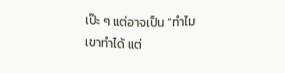เป๊ะ ๆ แต่อาจเป็น “ทำไมเขาทำได้ แต่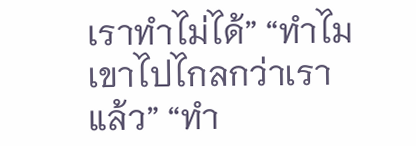เราทำไม่ได้” “ทำไมเขาไปไกลกว่าเราแล้ว” “ทำ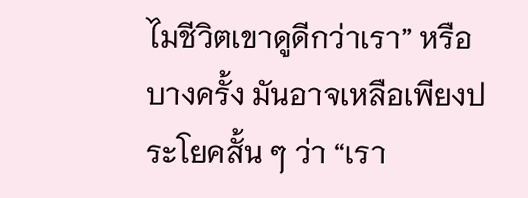ไมชีวิตเขาดูดีกว่าเรา” หรือบางครั้ง มันอาจเหลือเพียงประโยคสั้น ๆ ว่า “เรา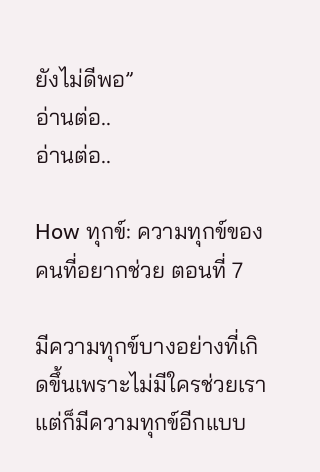ยังไม่ดีพอ”
อ่านต่อ..
อ่านต่อ..

How ทุกข์: ความทุกข์ของคนที่อยากช่วย ตอนที่ 7

มีความทุกข์บางอย่างที่เกิดขึ้นเพราะไม่มีใครช่วยเรา แต่ก็มีความทุกข์อีกแบบ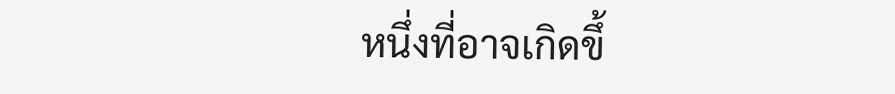หนึ่งที่อาจเกิดขึ้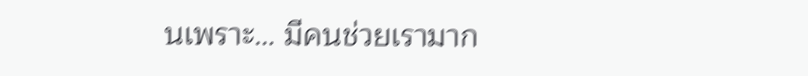นเพราะ… มีคนช่วยเรามาก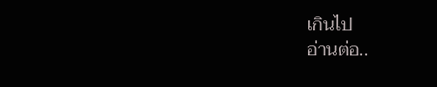เกินไป
อ่านต่อ..